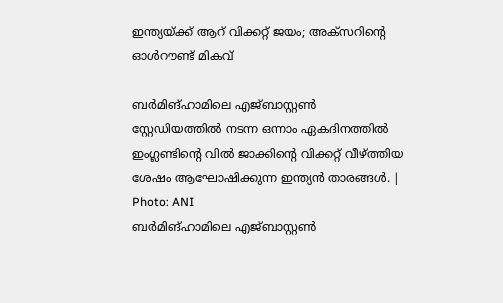ഇന്ത്യയ്ക്ക് ആറ് വിക്കറ്റ് ജയം; അക്സറിന്റെ ഓൾറൗണ്ട് മികവ്

ബർമിങ്ഹാമിലെ എജ്ബാസ്റ്റൺ സ്റ്റേഡിയത്തിൽ നടന്ന ഒന്നാം ഏകദിനത്തിൽ ഇംഗ്ലണ്ടിന്റെ വിൽ ജാക്കിന്റെ വിക്കറ്റ് വീഴ്ത്തിയ ശേഷം ആഘോഷിക്കുന്ന ഇന്ത്യൻ താരങ്ങൾ. | Photo: ANI
ബർമിങ്ഹാമിലെ എജ്ബാസ്റ്റൺ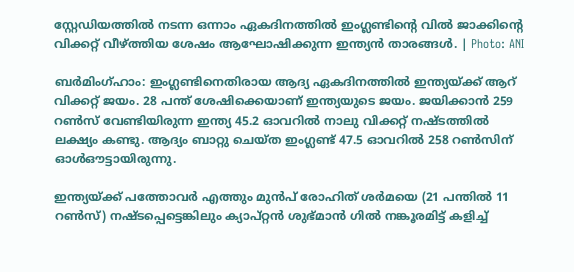സ്റ്റേഡിയത്തിൽ നടന്ന ഒന്നാം ഏകദിനത്തിൽ ഇംഗ്ലണ്ടിന്റെ വിൽ ജാക്കിന്റെ വിക്കറ്റ് വീഴ്ത്തിയ ശേഷം ആഘോഷിക്കുന്ന ഇന്ത്യൻ താരങ്ങൾ. | Photo: ANI

ബർമിംഗ്ഹാം: ഇംഗ്ലണ്ടിനെതിരായ ആദ്യ ഏകദിനത്തിൽ ഇന്ത്യയ്ക്ക് ആറ് വിക്കറ്റ് ജയം. 28 പന്ത് ശേഷിക്കെയാണ് ഇന്ത്യയുടെ ജയം. ജയിക്കാൻ 259 റൺസ് വേണ്ടിയിരുന്ന ഇന്ത്യ 45.2 ഓവറിൽ നാലു വിക്കറ്റ് നഷ്ടത്തിൽ ലക്ഷ്യം കണ്ടു. ആദ്യം ബാറ്റു ചെയ്ത ഇംഗ്ലണ്ട് 47.5 ഓവറിൽ 258 റൺസിന് ഓൾഔട്ടായിരുന്നു.

ഇന്ത്യയ്ക്ക് പത്തോവർ എത്തും മുൻപ് രോഹിത് ശർമയെ (21 പന്തിൽ 11 റൺസ്) നഷ്ടപ്പെട്ടെങ്കിലും ക്യാപ്റ്റൻ ശുഭ്മാൻ ഗിൽ നങ്കൂരമിട്ട് കളിച്ച്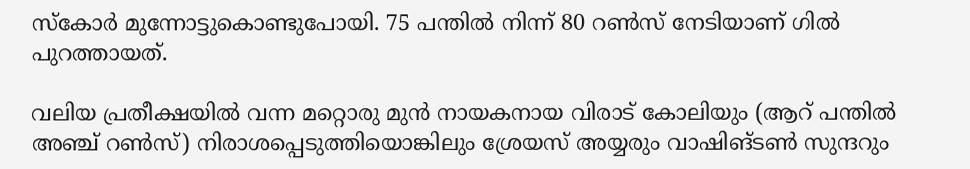സ്കോർ മുന്നോട്ടുകൊണ്ടുപോയി. 75 പന്തിൽ നിന്ന് 80 റൺസ് നേടിയാണ് ഗിൽ പുറത്തായത്.

വലിയ പ്രതീക്ഷയിൽ വന്ന മറ്റൊരു മുൻ നായകനായ വിരാട് കോലിയും (ആറ് പന്തിൽ അഞ്ച് റൺസ്) നിരാശപ്പെടുത്തിയൊങ്കിലും ശ്രേയസ് അയ്യരും വാഷിങ്ടൺ സുന്ദറും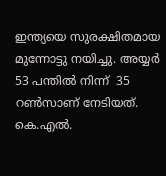ഇന്ത്യയെ സുരക്ഷിതമായ മുന്നോട്ടു നയിച്ചു. അയ്യർ 53 പന്തിൽ നിന്ന്  35 റൺസാണ് നേടിയത്. കെ.എൽ.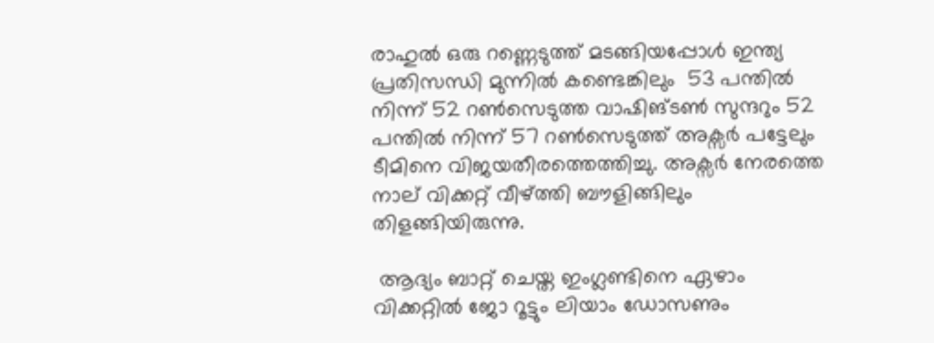രാഹുൽ ഒരു റണ്ണെടുത്ത് മടങ്ങിയപ്പോൾ ഇന്ത്യ പ്രതിസന്ധി മുന്നിൽ കണ്ടെങ്കിലും  53 പന്തിൽ നിന്ന് 52 റൺസെടുത്ത വാഷിങ്ടൺ സുന്ദറും 52 പന്തിൽ നിന്ന് 57 റൺസെടുത്ത് അക്സർ പട്ടേലും ടീമിനെ വിജയതീരത്തെത്തിച്ചു. അക്സർ നേരത്തെ നാല് വിക്കറ്റ് വീഴ്ത്തി ബൗളിങ്ങിലും തിളങ്ങിയിരുന്നു.

 ആദ്യം ബാറ്റ് ചെയ്ത ഇംഗ്ലണ്ടിനെ ഏഴാം വിക്കറ്റിൽ ജോ റൂട്ടും ലിയാം ഡോസണും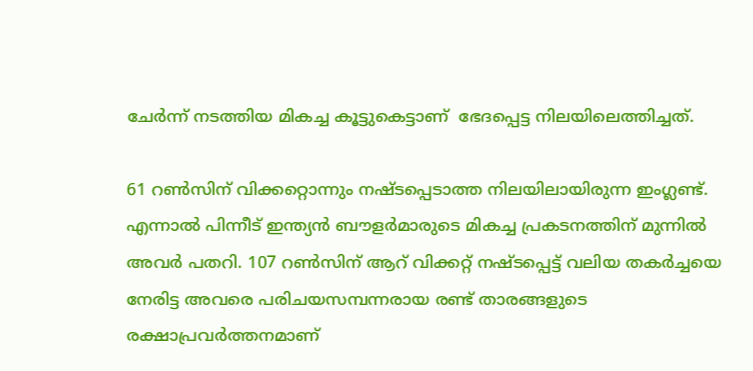ചേർന്ന് നടത്തിയ മികച്ച കൂട്ടുകെട്ടാണ്  ഭേദപ്പെട്ട നിലയിലെത്തിച്ചത്.

61 റൺസിന് വിക്കറ്റൊന്നും നഷ്ടപ്പെടാത്ത നിലയിലായിരുന്ന ഇംഗ്ലണ്ട്. എന്നാൽ പിന്നീട് ഇന്ത്യൻ ബൗളർമാരുടെ മികച്ച പ്രകടനത്തിന് മുന്നിൽ അവർ പതറി. 107 റൺസിന് ആറ് വിക്കറ്റ് നഷ്ടപ്പെട്ട് വലിയ തകർച്ചയെ നേരിട്ട അവരെ പരിചയസമ്പന്നരായ രണ്ട് താരങ്ങളുടെ രക്ഷാപ്രവർത്തനമാണ്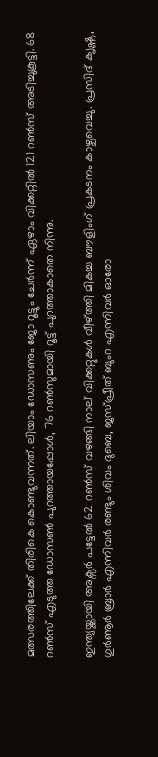മത്സരത്തിലേക്ക് തിരികെ കൊണ്ടുവന്നത്. ലിയാം ഡോസണും ജോ റൂട്ടും ചേർന്ന് ഏഴാം വിക്കറ്റിൽ 121 റൺസ് അടിച്ചുകൂട്ടി. 68 റൺസ് എടുത്ത ഡോസൺ പുറത്തായപ്പോൾ, 76 റൺസുമായി റൂട്ട് പുറത്താകാതെ നിന്നു.

ഇന്ത്യയ്ക്കായി അക്സർ പട്ടേൽ 62 റൺസ് വഴങ്ങി നാല് വിക്കറ്റുകൾ വീഴ്ത്തി മികച്ച ബൗളിംഗ് പ്രകടനം കാഴ്ചവെച്ചു. പ്രസിദ് ക‍ൃഷ്ണ, ഗുർണൂർ ബ്രാർ എന്നിവർ രണ്ടും ശിവം ദുബെ, ജസ്പ്രീത് ബുംറ എന്നിവർ ഓരോ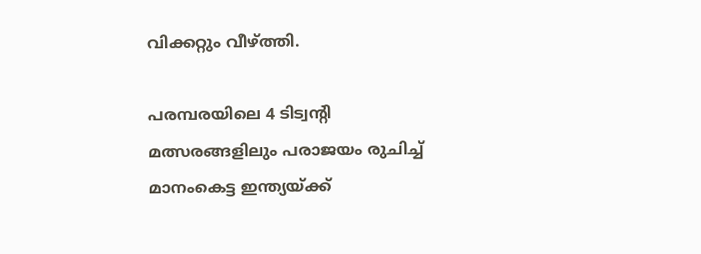വിക്കറ്റും വീഴ്ത്തി.

പരമ്പരയിലെ 4 ടിട്വന്റി മത്സരങ്ങളിലും പരാജയം രുചിച്ച് മാനംകെട്ട ഇന്ത്യയ്ക്ക്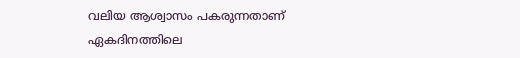വലിയ ആശ്വാസം പകരുന്നതാണ് ഏകദിനത്തിലെ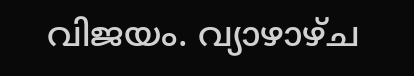വിജയം. വ്യാഴാഴ്ച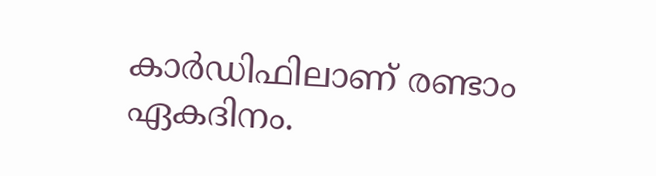കാർഡിഫിലാണ് രണ്ടാം ഏകദിനം.